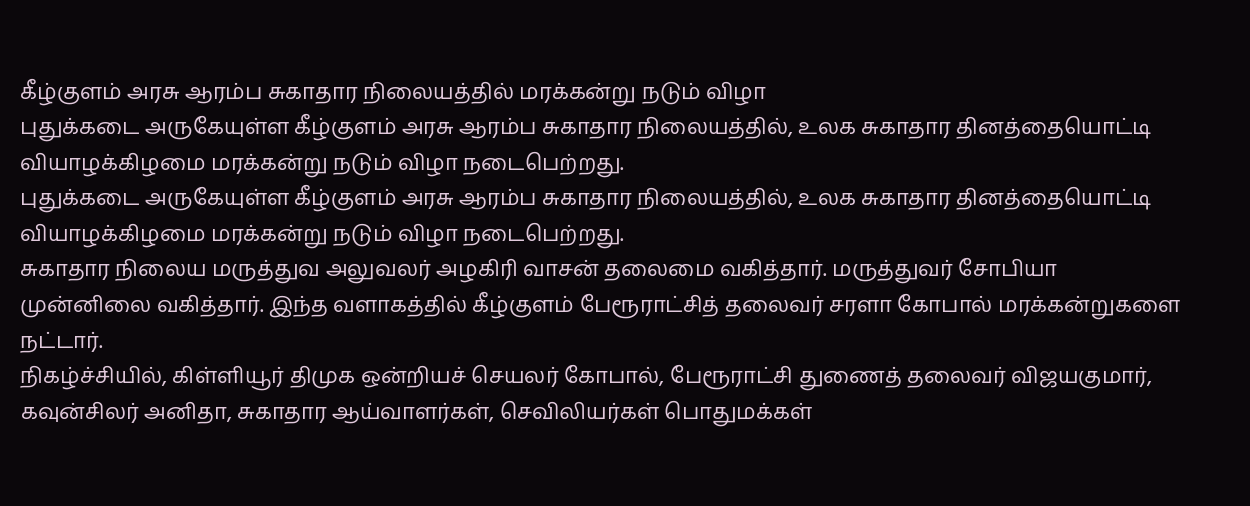கீழ்குளம் அரசு ஆரம்ப சுகாதார நிலையத்தில் மரக்கன்று நடும் விழா
புதுக்கடை அருகேயுள்ள கீழ்குளம் அரசு ஆரம்ப சுகாதார நிலையத்தில், உலக சுகாதார தினத்தையொட்டி வியாழக்கிழமை மரக்கன்று நடும் விழா நடைபெற்றது.
புதுக்கடை அருகேயுள்ள கீழ்குளம் அரசு ஆரம்ப சுகாதார நிலையத்தில், உலக சுகாதார தினத்தையொட்டி வியாழக்கிழமை மரக்கன்று நடும் விழா நடைபெற்றது.
சுகாதார நிலைய மருத்துவ அலுவலர் அழகிரி வாசன் தலைமை வகித்தார். மருத்துவர் சோபியா முன்னிலை வகித்தார். இந்த வளாகத்தில் கீழ்குளம் பேரூராட்சித் தலைவர் சரளா கோபால் மரக்கன்றுகளை நட்டார்.
நிகழ்ச்சியில், கிள்ளியூர் திமுக ஒன்றியச் செயலர் கோபால், பேரூராட்சி துணைத் தலைவர் விஜயகுமார், கவுன்சிலர் அனிதா, சுகாதார ஆய்வாளர்கள், செவிலியர்கள் பொதுமக்கள்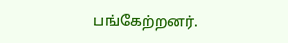பங்கேற்றனர்.